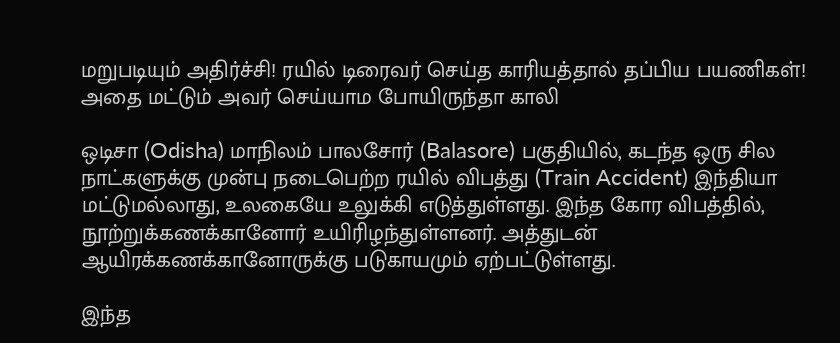மறுபடியும் அதிர்ச்சி! ரயில் டிரைவர் செய்த காரியத்தால் தப்பிய பயணிகள்! அதை மட்டும் அவர் செய்யாம போயிருந்தா காலி

ஒடிசா (Odisha) மாநிலம் பாலசோர் (Balasore) பகுதியில், கடந்த ஒரு சில நாட்களுக்கு முன்பு நடைபெற்ற ரயில் விபத்து (Train Accident) இந்தியா மட்டுமல்லாது, உலகையே உலுக்கி எடுத்துள்ளது. இந்த கோர விபத்தில், நூற்றுக்கணக்கானோர் உயிரிழந்துள்ளனர். அத்துடன் ஆயிரக்கணக்கானோருக்கு படுகாயமும் ஏற்பட்டுள்ளது.

இந்த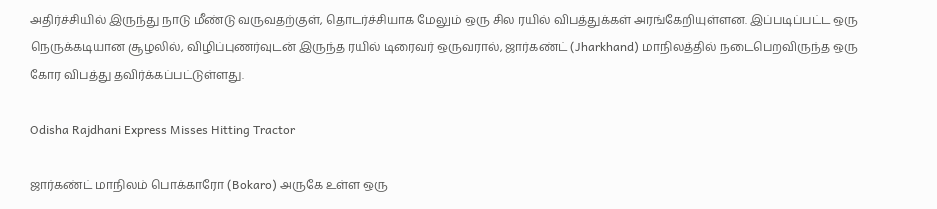அதிர்ச்சியில் இருந்து நாடு மீண்டு வருவதற்குள், தொடர்ச்சியாக மேலும் ஒரு சில ரயில் விபத்துக்கள் அரங்கேறியுள்ளன. இப்படிப்பட்ட ஒரு நெருக்கடியான சூழலில், விழிப்புணர்வுடன் இருந்த ரயில் டிரைவர் ஒருவரால், ஜார்கண்ட் (Jharkhand) மாநிலத்தில் நடைபெறவிருந்த ஒரு கோர விபத்து தவிர்க்கப்பட்டுள்ளது.

Odisha Rajdhani Express Misses Hitting Tractor

ஜார்கண்ட் மாநிலம் பொக்காரோ (Bokaro) அருகே உள்ள ஒரு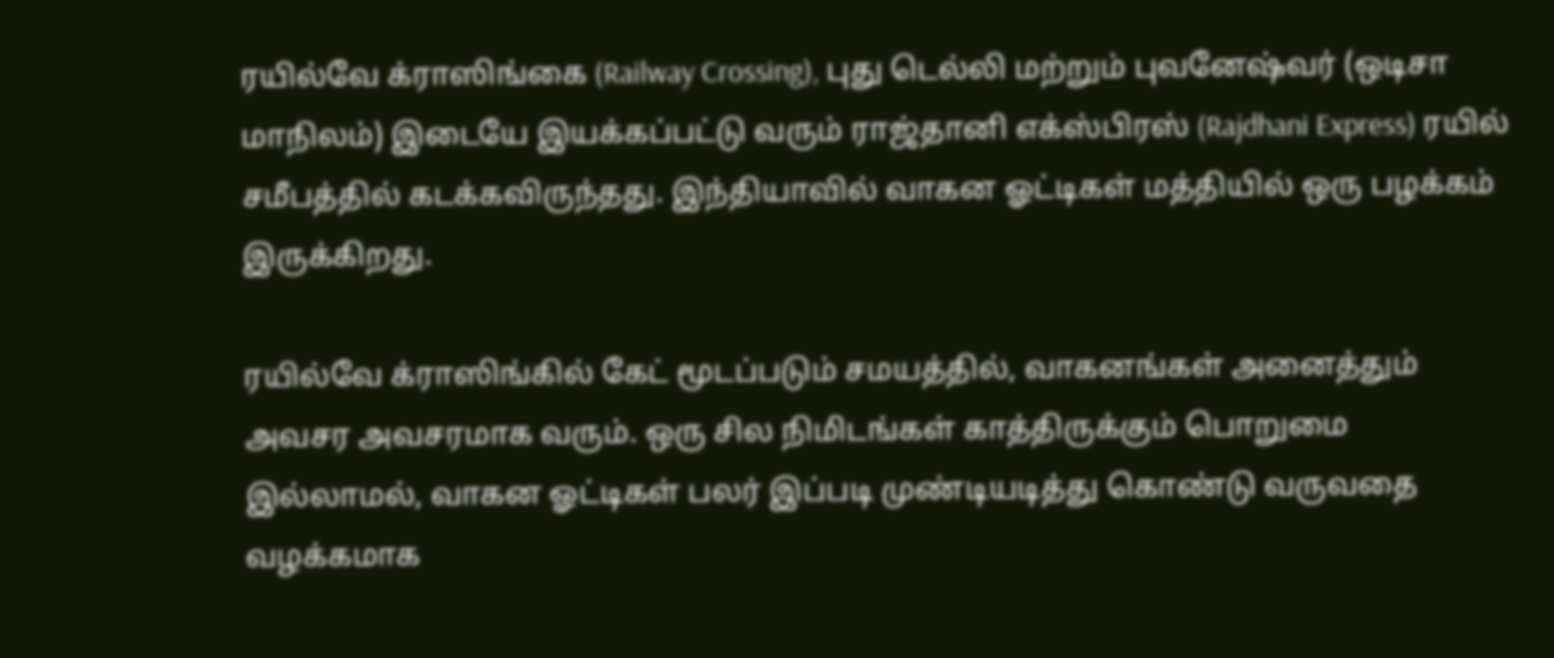ரயில்வே க்ராஸிங்கை (Railway Crossing), புது டெல்லி மற்றும் புவனேஷ்வர் (ஒடிசா மாநிலம்) இடையே இயக்கப்பட்டு வரும் ராஜ்தானி எக்ஸ்பிரஸ் (Rajdhani Express) ரயில் சமீபத்தில் கடக்கவிருந்தது. இந்தியாவில் வாகன ஓட்டிகள் மத்தியில் ஒரு பழக்கம் இருக்கிறது.

ரயில்வே க்ராஸிங்கில் கேட் மூடப்படும் சமயத்தில், வாகனங்கள் அனைத்தும் அவசர அவசரமாக வரும். ஒரு சில நிமிடங்கள் காத்திருக்கும் பொறுமை இல்லாமல், வாகன ஓட்டிகள் பலர் இப்படி முண்டியடித்து கொண்டு வருவதை வழக்கமாக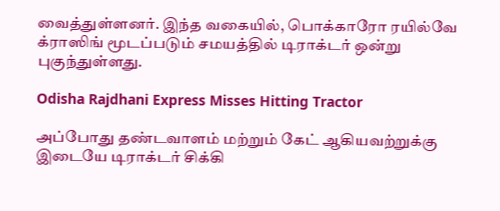வைத்துள்ளனர். இந்த வகையில், பொக்காரோ ரயில்வே க்ராஸிங் மூடப்படும் சமயத்தில் டிராக்டர் ஒன்று புகுந்துள்ளது.

Odisha Rajdhani Express Misses Hitting Tractor

அப்போது தண்டவாளம் மற்றும் கேட் ஆகியவற்றுக்கு இடையே டிராக்டர் சிக்கி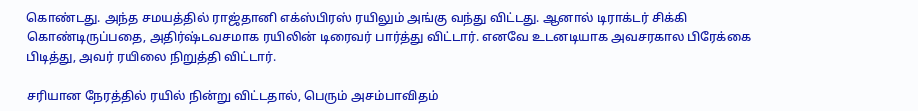கொண்டது. அந்த சமயத்தில் ராஜ்தானி எக்ஸ்பிரஸ் ரயிலும் அங்கு வந்து விட்டது. ஆனால் டிராக்டர் சிக்கி கொண்டிருப்பதை, அதிர்ஷ்டவசமாக ரயிலின் டிரைவர் பார்த்து விட்டார். எனவே உடனடியாக அவசரகால பிரேக்கை பிடித்து, அவர் ரயிலை நிறுத்தி விட்டார்.

சரியான நேரத்தில் ரயில் நின்று விட்டதால், பெரும் அசம்பாவிதம்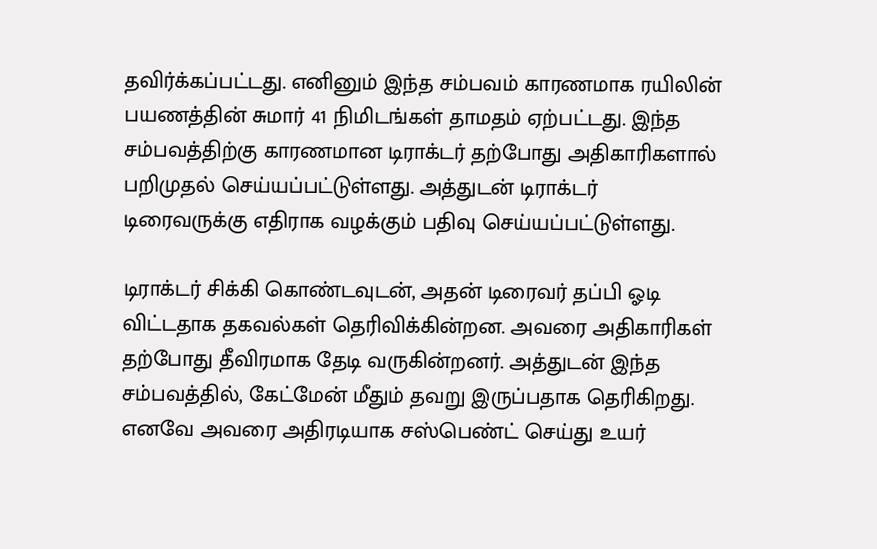தவிர்க்கப்பட்டது. எனினும் இந்த சம்பவம் காரணமாக ரயிலின் பயணத்தின் சுமார் 41 நிமிடங்கள் தாமதம் ஏற்பட்டது. இந்த சம்பவத்திற்கு காரணமான டிராக்டர் தற்போது அதிகாரிகளால் பறிமுதல் செய்யப்பட்டுள்ளது. அத்துடன் டிராக்டர் டிரைவருக்கு எதிராக வழக்கும் பதிவு செய்யப்பட்டுள்ளது.

டிராக்டர் சிக்கி கொண்டவுடன், அதன் டிரைவர் தப்பி ஓடி விட்டதாக தகவல்கள் தெரிவிக்கின்றன. அவரை அதிகாரிகள் தற்போது தீவிரமாக தேடி வருகின்றனர். அத்துடன் இந்த சம்பவத்தில், கேட்மேன் மீதும் தவறு இருப்பதாக தெரிகிறது. எனவே அவரை அதிரடியாக சஸ்பெண்ட் செய்து உயர்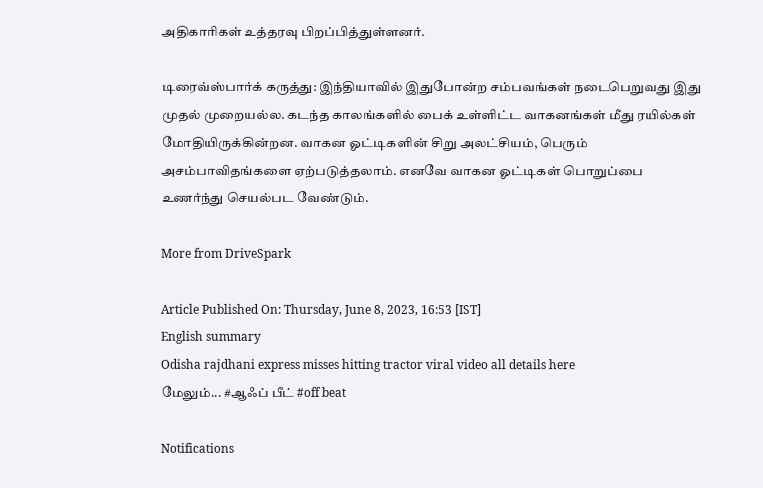அதிகாரிகள் உத்தரவு பிறப்பித்துள்ளனர்.

டிரைவ்ஸ்பார்க் கருத்து: இந்தியாவில் இதுபோன்ற சம்பவங்கள் நடைபெறுவது இது முதல் முறையல்ல. கடந்த காலங்களில் பைக் உள்ளிட்ட வாகனங்கள் மீது ரயில்கள் மோதியிருக்கின்றன. வாகன ஓட்டிகளின் சிறு அலட்சியம், பெரும் அசம்பாவிதங்களை ஏற்படுத்தலாம். எனவே வாகன ஓட்டிகள் பொறுப்பை உணர்ந்து செயல்பட வேண்டும்.

More from DriveSpark

Article Published On: Thursday, June 8, 2023, 16:53 [IST]
English summary
Odisha rajdhani express misses hitting tractor viral video all details here
மேலும்... #ஆஃப் பீட் #off beat

Notifications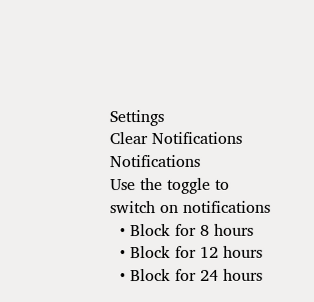Settings
Clear Notifications
Notifications
Use the toggle to switch on notifications
  • Block for 8 hours
  • Block for 12 hours
  • Block for 24 hours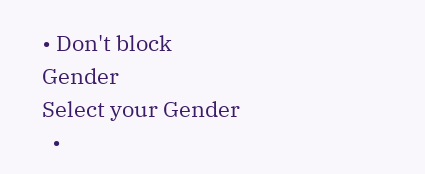• Don't block
Gender
Select your Gender
  •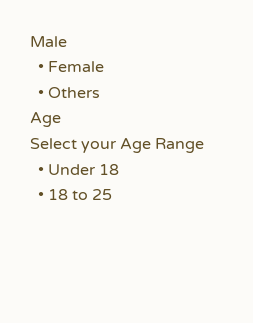Male
  • Female
  • Others
Age
Select your Age Range
  • Under 18
  • 18 to 25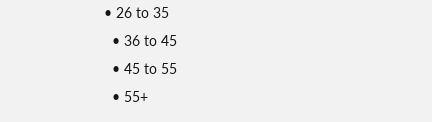• 26 to 35
  • 36 to 45
  • 45 to 55
  • 55+